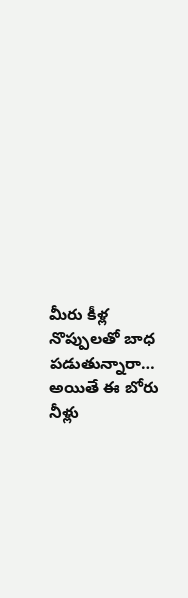మీరు కీళ్ల నొప్పులతో బాధ పడుతున్నారా… అయితే ఈ బోరు నీళ్లు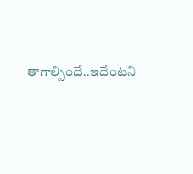తాగాల్సిందే..ఇదేంటని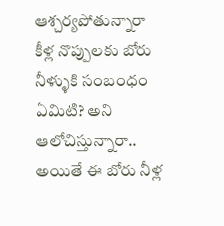ఆశ్చర్యపోతున్నారా కీళ్ల నొప్పులకు బోరు నీళ్ళుకి సంబంధం ఏమిటి? అని ఆలోచిస్తున్నారా.. అయితే ఈ బోరు నీళ్ల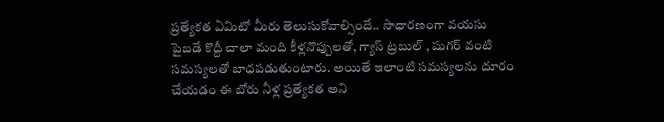ప్రత్యేకత ఏమిటో మీరు తెలుసుకోవాల్సిందే.. సాధారణంగా వయసు పైబడే కొద్దీ చాలా మంది కీళ్లనొప్పులతో, గ్యాస్ ట్రబుల్ , షుగర్ వంటి సమస్యలతో బాధపడుతుంటారు. అయితే ఇలాంటి సమస్యలను దూరం చేయడం ఈ బోరు నీళ్ల ప్రత్యేకత అని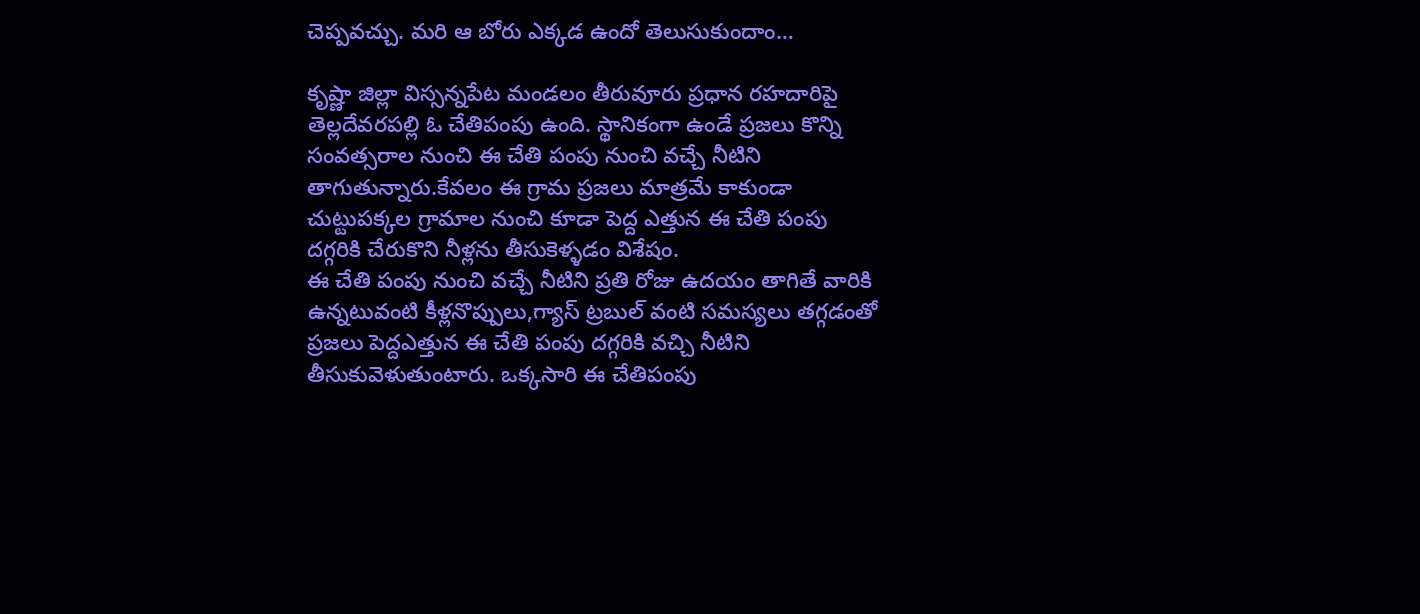చెప్పవచ్చు. మరి ఆ బోరు ఎక్కడ ఉందో తెలుసుకుందాం…

కృష్ణా జిల్లా విస్సన్నపేట మండలం తీరువూరు ప్రధాన రహదారిపై తెల్లదేవరపల్లి ఓ చేతిపంపు ఉంది. స్థానికంగా ఉండే ప్రజలు కొన్ని సంవత్సరాల నుంచి ఈ చేతి పంపు నుంచి వచ్చే నీటిని తాగుతున్నారు.కేవలం ఈ గ్రామ ప్రజలు మాత్రమే కాకుండా చుట్టుపక్కల గ్రామాల నుంచి కూడా పెద్ద ఎత్తున ఈ చేతి పంపు దగ్గరికి చేరుకొని నీళ్లను తీసుకెళ్ళడం విశేషం.
ఈ చేతి పంపు నుంచి వచ్చే నీటిని ప్రతి రోజు ఉదయం తాగితే వారికి ఉన్నటువంటి కీళ్లనొప్పులు,గ్యాస్ ట్రబుల్ వంటి సమస్యలు తగ్గడంతో ప్రజలు పెద్దఎత్తున ఈ చేతి పంపు దగ్గరికి వచ్చి నీటిని తీసుకువెళుతుంటారు. ఒక్కసారి ఈ చేతిపంపు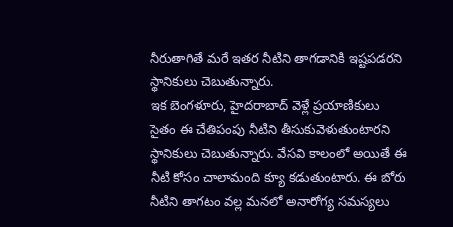నీరుతాగితే మరే ఇతర నీటిని తాగడానికి ఇష్టపడరని స్థానికులు చెబుతున్నారు.
ఇక బెంగళూరు, హైదరాబాద్ వెళ్లే ప్రయాణికులు సైతం ఈ చేతిపంపు నీటిని తీసుకువెళుతుంటారని స్థానికులు చెబుతున్నారు. వేసవి కాలంలో అయితే ఈ నీటి కోసం చాలామంది క్యూ కడుతుంటారు. ఈ బోరు నీటిని తాగటం వల్ల మనలో అనారోగ్య సమస్యలు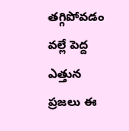తగ్గిపోవడం వల్లే పెద్ద ఎత్తున ప్రజలు ఈ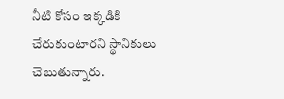నీటి కోసం ఇక్కడికి చేరుకుంటారని స్థానికులు చెబుతున్నారు.